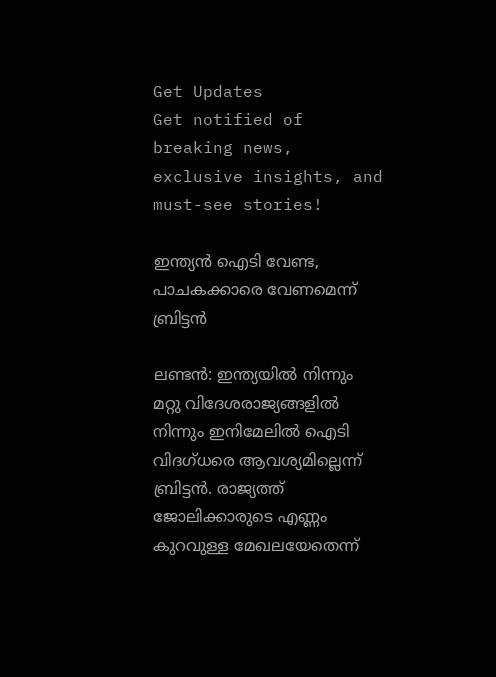Get Updates
Get notified of breaking news, exclusive insights, and must-see stories!

ഇന്ത്യന്‍ ഐടി വേണ്ട, പാചകക്കാരെ വേണമെന്ന്‌ ബ്രിട്ടന്‍

ലണ്ടന്‍: ഇന്ത്യയില്‍ നിന്നും മറ്റു വിദേശരാജ്യങ്ങളില്‍ നിന്നും ഇനിമേലില്‍ ഐടി വിദഗ്‌ധരെ ആവശ്യമില്ലെന്ന്‌ ബ്രിട്ടന്‍. രാജ്യത്ത്‌ ജോലിക്കാരുടെ എണ്ണം കുറവുള്ള മേഖലയേതെന്ന്‌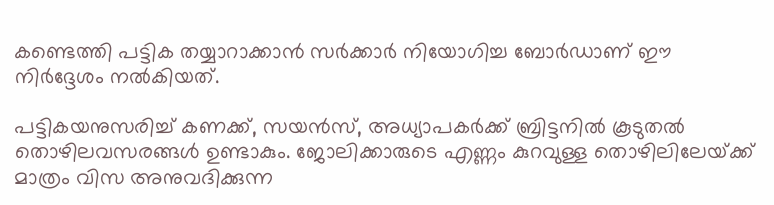കണ്ടെത്തി പട്ടിക തയ്യാറാക്കാന്‍ സര്‍ക്കാര്‍ നിയോഗിച്ച ബോര്‍ഡാണ്‌ ഈ നിര്‍ദ്ദേശം നല്‍കിയത്‌.

പട്ടികയനുസരിച്ച്‌ കണക്ക്‌, സയന്‍സ്‌, അധ്യാപകര്‍ക്ക്‌ ബ്രിട്ടനില്‍ കൂടുതല്‍ തൊഴിലവസരങ്ങള്‍ ഉണ്ടാകും. ജോലിക്കാരുടെ എണ്ണം കുറവുള്ള തൊഴിലിലേയ്‌ക്ക്‌ മാത്രം വിസ അനുവദിക്കുന്ന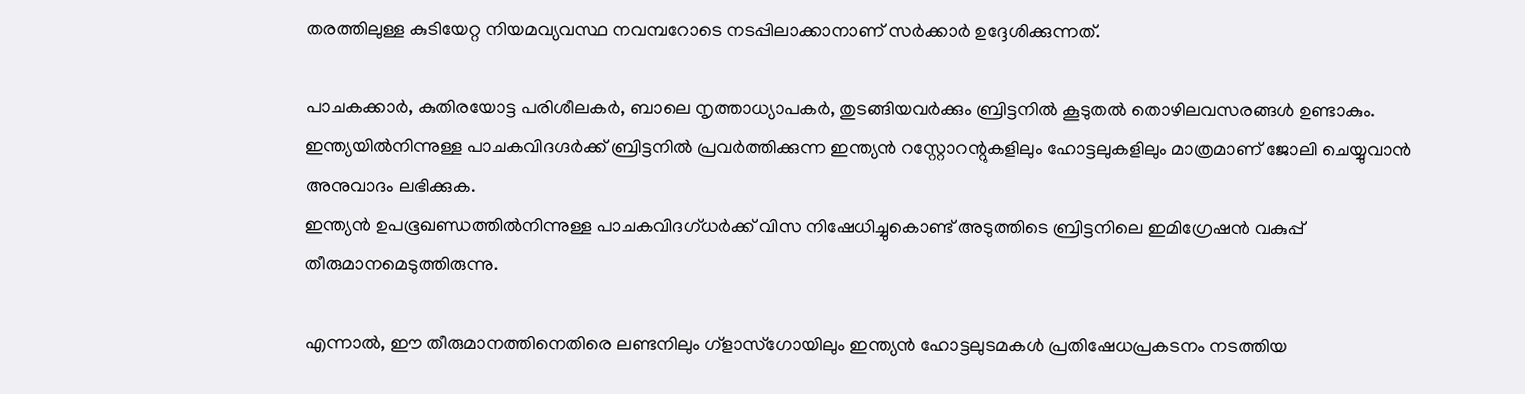തരത്തിലുള്ള കുടിയേറ്റ നിയമവ്യവസ്ഥ നവമ്പറോടെ നടപ്പിലാക്കാനാണ്‌ സര്‍ക്കാര്‍ ഉദ്ദേശിക്കുന്നത്‌.

പാചകക്കാര്‍, കുതിരയോട്ട പരിശീലകര്‍, ബാലെ നൃത്താധ്യാപകര്‍, തുടങ്ങിയവര്‍ക്കും ബ്രിട്ടനില്‍ കൂടുതല്‍ തൊഴിലവസരങ്ങള്‍ ഉണ്ടാകും. ഇന്ത്യയില്‍നിന്നുള്ള പാചകവിദഗ്ദര്‍ക്ക് ബ്രിട്ടനില്‍ പ്രവര്‍ത്തിക്കുന്ന ഇന്ത്യന്‍ റസ്റ്റോറന്റുകളിലും ഹോട്ടലുകളിലും മാത്രമാണ് ജോലി ചെയ്യുവാന്‍ അനുവാദം ലഭിക്കുക.
ഇന്ത്യന്‍ ഉപഭൂഖണ്ഡത്തില്‍നിന്നുള്ള പാചകവിദഗ്ധര്‍ക്ക് വിസ നിഷേധിച്ചുകൊണ്ട് അടുത്തിടെ ബ്രിട്ടനിലെ ഇമിഗ്രേഷന്‍ വകുപ്പ് തീരുമാനമെടുത്തിരുന്നു.

എന്നാല്‍, ഈ തീരുമാനത്തിനെതിരെ ലണ്ടനിലും ഗ്ളാസ്ഗോയിലും ഇന്ത്യന്‍ ഹോട്ടലുടമകള്‍ പ്രതിഷേധപ്രകടനം നടത്തിയ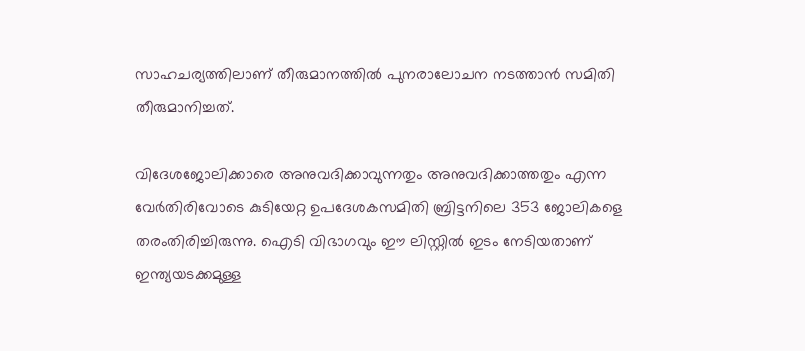സാഹചര്യത്തിലാണ് തീരുമാനത്തില്‍ പുനരാലോചന നടത്താന്‍ സമിതി തീരുമാനിച്ചത്.

വിദേശജോലിക്കാരെ അനുവദിക്കാവുന്നതും അനുവദിക്കാത്തതും എന്ന വേര്‍തിരിവോടെ കുടിയേറ്റ ഉപദേശകസമിതി ബ്രിട്ടനിലെ 353 ജോലികളെ തരംതിരിച്ചിരുന്നു. ഐടി വിഭാഗവും ഈ ലിസ്റ്റില്‍ ഇടം നേടിയതാണ് ഇന്ത്യയടക്കമുള്ള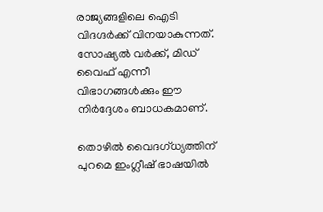രാജ്യങ്ങളിലെ ഐടി വിദഗ്ദര്‍ക്ക് വിനയാകുന്നത്. സോഷ്യല്‍ വര്‍ക്ക്, മിഡ് വൈഫ് എന്നീ വിഭാഗങ്ങള്‍ക്കും ഈ നിര്‍ദ്ദേശം ബാധകമാണ്.

തൊഴില്‍ വൈദഗ്‌ധ്യത്തിന്‌ പുറമെ ഇംഗ്ലീഷ്‌ ഭാഷയില്‍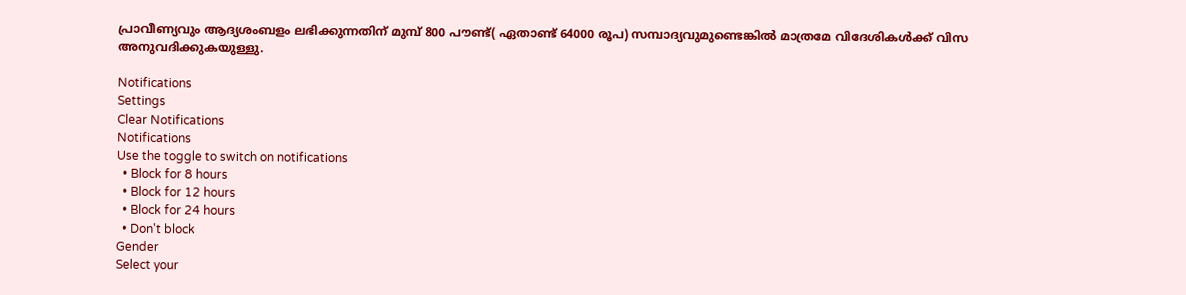പ്രാവീണ്യവും ആദ്യശംബളം ലഭിക്കുന്നതിന്‌ മുമ്പ്‌ 800 പൗണ്ട്‌( ഏതാണ്ട്‌ 64000 രൂപ) സമ്പാദ്യവുമുണ്ടെങ്കില്‍ മാത്രമേ വിദേശികള്‍ക്ക്‌ വിസ അനുവദിക്കുകയുള്ളു.

Notifications
Settings
Clear Notifications
Notifications
Use the toggle to switch on notifications
  • Block for 8 hours
  • Block for 12 hours
  • Block for 24 hours
  • Don't block
Gender
Select your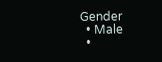Gender
  • Male
  •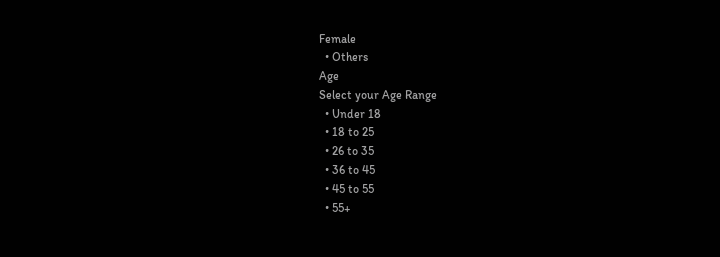Female
  • Others
Age
Select your Age Range
  • Under 18
  • 18 to 25
  • 26 to 35
  • 36 to 45
  • 45 to 55
  • 55+